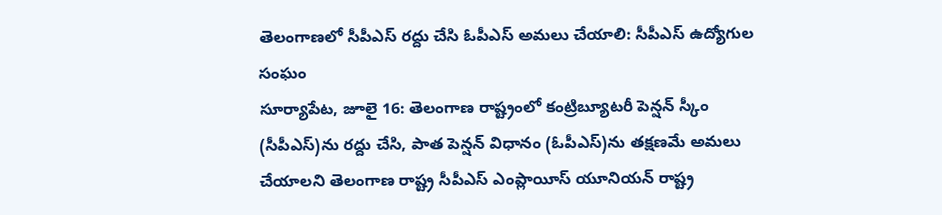తెలంగాణలో సీపీఎస్ రద్దు చేసి ఓపీఎస్ అమలు చేయాలి: సీపీఎస్ ఉద్యోగుల సంఘం
సూర్యాపేట, జూలై 16: తెలంగాణ రాష్ట్రంలో కంట్రిబ్యూటరీ పెన్షన్ స్కీం (సీపీఎస్)ను రద్దు చేసి, పాత పెన్షన్ విధానం (ఓపీఎస్)ను తక్షణమే అమలు చేయాలని తెలంగాణ రాష్ట్ర సీపీఎస్ ఎంప్లాయీస్ యూనియన్ రాష్ట్ర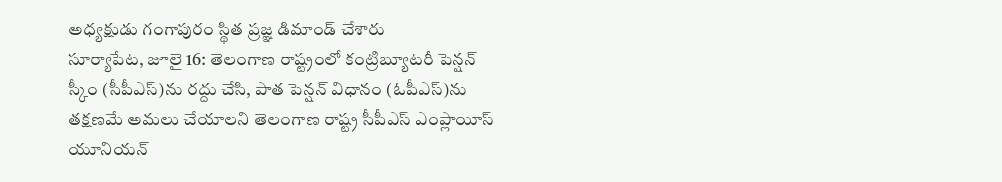అధ్యక్షుడు గంగాపురం స్థిత ప్రజ్ఞ డిమాండ్ చేశారు
సూర్యాపేట, జూలై 16: తెలంగాణ రాష్ట్రంలో కంట్రిబ్యూటరీ పెన్షన్ స్కీం (సీపీఎస్)ను రద్దు చేసి, పాత పెన్షన్ విధానం (ఓపీఎస్)ను తక్షణమే అమలు చేయాలని తెలంగాణ రాష్ట్ర సీపీఎస్ ఎంప్లాయీస్ యూనియన్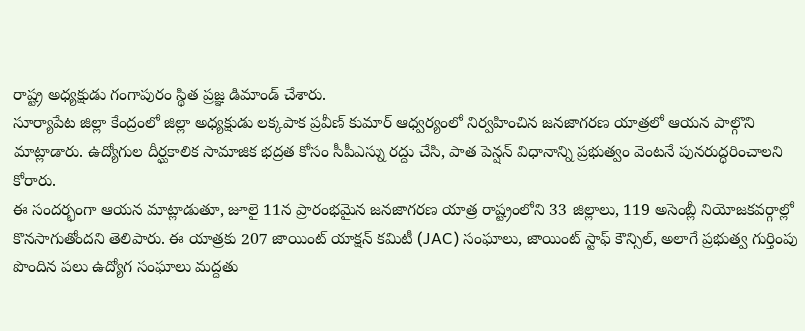రాష్ట్ర అధ్యక్షుడు గంగాపురం స్థిత ప్రజ్ఞ డిమాండ్ చేశారు.
సూర్యాపేట జిల్లా కేంద్రంలో జిల్లా అధ్యక్షుడు లక్కపాక ప్రవీణ్ కుమార్ ఆధ్వర్యంలో నిర్వహించిన జనజాగరణ యాత్రలో ఆయన పాల్గొని మాట్లాడారు. ఉద్యోగుల దీర్ఘకాలిక సామాజిక భద్రత కోసం సీపీఎస్ను రద్దు చేసి, పాత పెన్షన్ విధానాన్ని ప్రభుత్వం వెంటనే పునరుద్ధరించాలని కోరారు.
ఈ సందర్భంగా ఆయన మాట్లాడుతూ, జూలై 11న ప్రారంభమైన జనజాగరణ యాత్ర రాష్ట్రంలోని 33 జిల్లాలు, 119 అసెంబ్లీ నియోజకవర్గాల్లో కొనసాగుతోందని తెలిపారు. ఈ యాత్రకు 207 జాయింట్ యాక్షన్ కమిటీ (JAC) సంఘాలు, జాయింట్ స్టాఫ్ కౌన్సిల్, అలాగే ప్రభుత్వ గుర్తింపు పొందిన పలు ఉద్యోగ సంఘాలు మద్దతు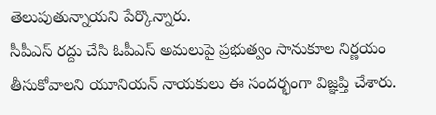తెలుపుతున్నాయని పేర్కొన్నారు.
సీపీఎస్ రద్దు చేసి ఓపీఎస్ అమలుపై ప్రభుత్వం సానుకూల నిర్ణయం తీసుకోవాలని యూనియన్ నాయకులు ఈ సందర్భంగా విజ్ఞప్తి చేశారు.